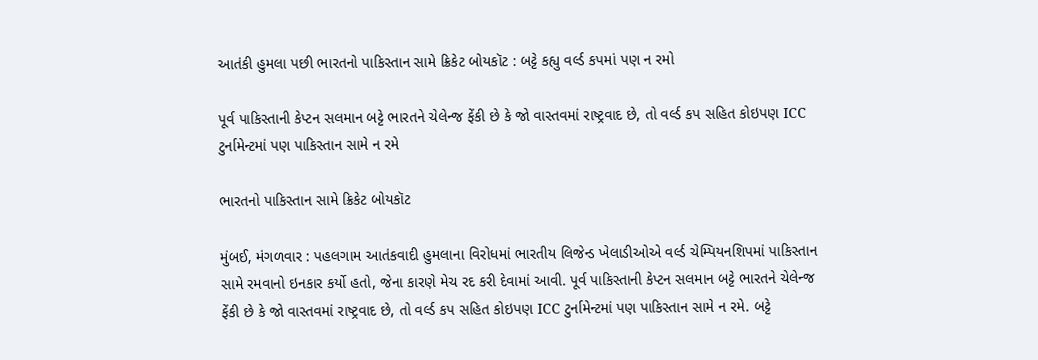આતંકી હુમલા પછી ભારતનો પાકિસ્તાન સામે ક્રિકેટ બોયકૉટ : બટ્ટે કહ્યુ વર્લ્ડ કપમાં પણ ન રમો

પૂર્વ પાકિસ્તાની કેપ્ટન સલમાન બટ્ટે ભારતને ચેલેન્જ ફેંકી છે કે જો વાસ્તવમાં રાષ્ટ્રવાદ છે, તો વર્લ્ડ કપ સહિત કોઇપણ ICC ટુર્નામેન્ટમાં પણ પાકિસ્તાન સામે ન રમે

ભારતનો પાકિસ્તાન સામે ક્રિકેટ બોયકૉટ

મુંબઈ, મંગળવાર : પહલગામ આતંકવાદી હુમલાના વિરોધમાં ભારતીય લિજેન્ડ ખેલાડીઓએ વર્લ્ડ ચેમ્પિયનશિપમાં પાકિસ્તાન સામે રમવાનો ઇનકાર કર્યો હતો, જેના કારણે મેચ રદ કરી દેવામાં આવી. પૂર્વ પાકિસ્તાની કેપ્ટન સલમાન બટ્ટે ભારતને ચેલેન્જ ફેંકી છે કે જો વાસ્તવમાં રાષ્ટ્રવાદ છે, તો વર્લ્ડ કપ સહિત કોઇપણ ICC ટુર્નામેન્ટમાં પણ પાકિસ્તાન સામે ન રમે. બટ્ટે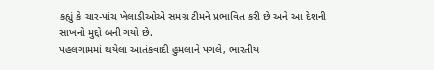કહ્યું કે ચાર-પાંચ ખેલાડીઓએ સમગ્ર ટીમને પ્રભાવિત કરી છે અને આ દેશની સાખનો મુદ્દો બની ગયો છે.
પહલગામમાં થયેલા આતંકવાદી હુમલાને પગલે, ભારતીય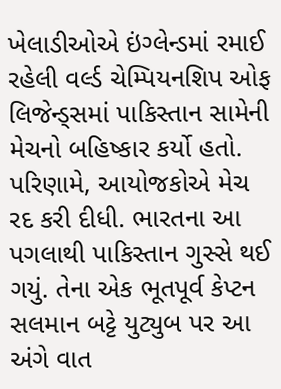ખેલાડીઓએ ઇંગ્લેન્ડમાં રમાઈ રહેલી વર્લ્ડ ચેમ્પિયનશિપ ઓફ લિજેન્ડ્સમાં પાકિસ્તાન સામેની મેચનો બહિષ્કાર કર્યો હતો. પરિણામે, આયોજકોએ મેચ રદ કરી દીધી. ભારતના આ પગલાથી પાકિસ્તાન ગુસ્સે થઈ ગયું. તેના એક ભૂતપૂર્વ કેપ્ટન સલમાન બટ્ટે યુટ્યુબ પર આ અંગે વાત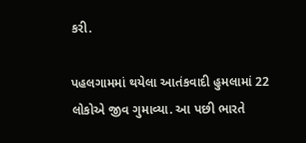કરી.

પહલગામમાં થયેલા આતંકવાદી હુમલામાં 22 લોકોએ જીવ ગુમાવ્યા. આ પછી ભારતે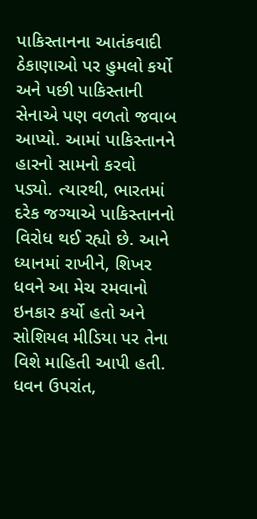પાકિસ્તાનના આતંકવાદી ઠેકાણાઓ પર હુમલો કર્યો અને પછી પાકિસ્તાની સેનાએ પણ વળતો જવાબ આપ્યો. આમાં પાકિસ્તાનને હારનો સામનો કરવો પડ્યો. ત્યારથી, ભારતમાં દરેક જગ્યાએ પાકિસ્તાનનો વિરોધ થઈ રહ્યો છે. આને ધ્યાનમાં રાખીને, શિખર ધવને આ મેચ રમવાનો ઇનકાર કર્યો હતો અને સોશિયલ મીડિયા પર તેના વિશે માહિતી આપી હતી. ધવન ઉપરાંત,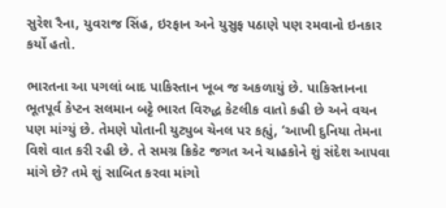સુરેશ રૈના, યુવરાજ સિંહ, ઇરફાન અને યુસુફ પઠાણે પણ રમવાનો ઇનકાર કર્યો હતો.

ભારતના આ પગલાં બાદ પાકિસ્તાન ખૂબ જ અકળાયું છે. પાકિસ્તાનના ભૂતપૂર્વ કેપ્ટન સલમાન બટ્ટે ભારત વિરુદ્ધ કેટલીક વાતો કહી છે અને વચન પણ માંગ્યું છે. તેમણે પોતાની યુટ્યુબ ચેનલ પર કહ્યું, ‘આખી દુનિયા તેમના વિશે વાત કરી રહી છે. તે સમગ્ર ક્રિકેટ જગત અને ચાહકોને શું સંદેશ આપવા માંગે છે? તમે શું સાબિત કરવા માંગો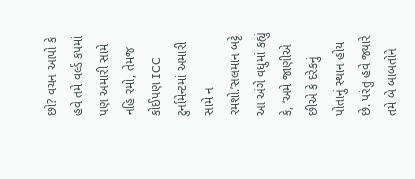છો? વચન આપો કે હવે તમે વર્લ્ડ કપમાં પણ અમારી સામે નહિ રમો, તેમજ કોઈપણ ICC ટુર્નામેન્ટમાં અમારી સામે ન રમશો.’સલમાન બટ્ટે આ અંગે વધુમાં કહ્યું કે, ‘અમે જાણીએ છીએ કે દરેકનું પોતાનું સ્થાન હોય છે. પરંતુ હવે જ્યારે તમે બે બાબતોને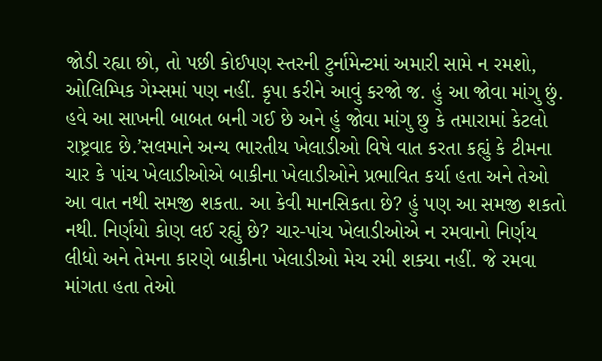જોડી રહ્યા છો, તો પછી કોઈપણ સ્તરની ટુર્નામેન્ટમાં અમારી સામે ન રમશો, ઓલિમ્પિક ગેમ્સમાં પણ નહીં. કૃપા કરીને આવું કરજો જ. હું આ જોવા માંગુ છું. હવે આ સાખની બાબત બની ગઈ છે અને હું જોવા માંગુ છુ કે તમારામાં કેટલો રાષ્ટ્રવાદ છે.’સલમાને અન્ય ભારતીય ખેલાડીઓ વિષે વાત કરતા કહ્યું કે ટીમના ચાર કે પાંચ ખેલાડીઓએ બાકીના ખેલાડીઓને પ્રભાવિત કર્યા હતા અને તેઓ આ વાત નથી સમજી શકતા. આ કેવી માનસિકતા છે? હું પણ આ સમજી શકતો નથી. નિર્ણયો કોણ લઈ રહ્યું છે? ચાર-પાંચ ખેલાડીઓએ ન રમવાનો નિર્ણય લીધો અને તેમના કારણે બાકીના ખેલાડીઓ મેચ રમી શક્યા નહીં. જે રમવા માંગતા હતા તેઓ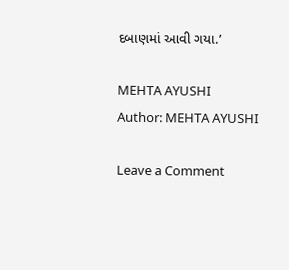દબાણમાં આવી ગયા.’

MEHTA AYUSHI
Author: MEHTA AYUSHI

Leave a Comment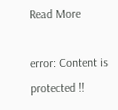Read More

error: Content is protected !!